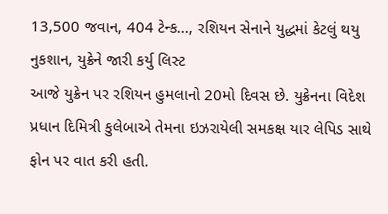13,500 જવાન, 404 ટેન્ક..., રશિયન સેનાને યુદ્ધમાં કેટલું થયુ નુકશાન, યુક્રેને જારી કર્યુ લિસ્ટ
આજે યુક્રેન પર રશિયન હુમલાનો 20મો દિવસ છે. યુક્રેનના વિદેશ પ્રધાન દિમિત્રી કુલેબાએ તેમના ઇઝરાયેલી સમકક્ષ યાર લેપિડ સાથે ફોન પર વાત કરી હતી.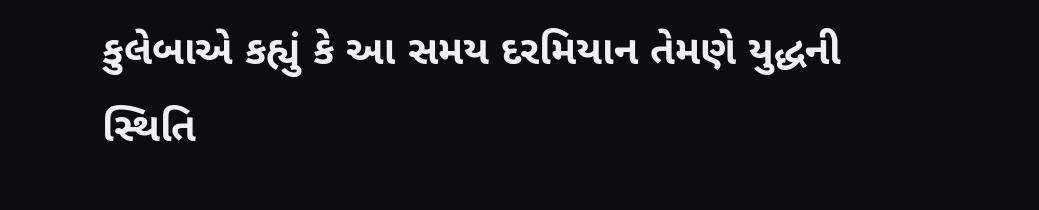કુલેબાએ કહ્યું કે આ સમય દરમિયાન તેમણે યુદ્ધની સ્થિતિ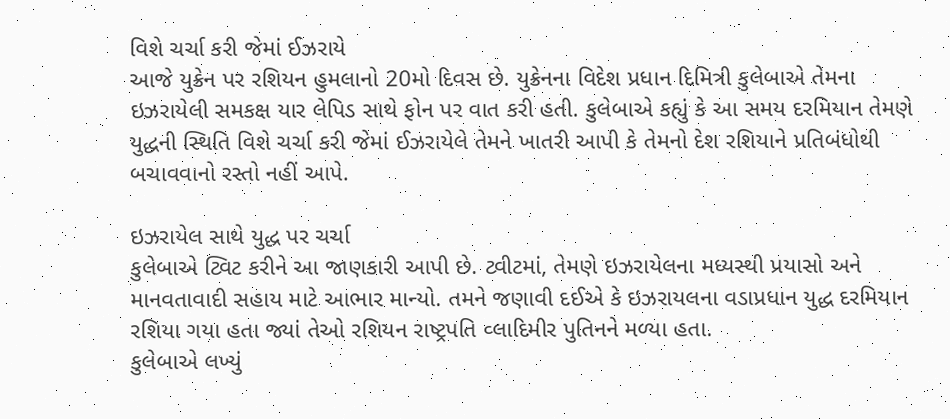વિશે ચર્ચા કરી જેમાં ઈઝરાયે
આજે યુક્રેન પર રશિયન હુમલાનો 20મો દિવસ છે. યુક્રેનના વિદેશ પ્રધાન દિમિત્રી કુલેબાએ તેમના ઇઝરાયેલી સમકક્ષ યાર લેપિડ સાથે ફોન પર વાત કરી હતી. કુલેબાએ કહ્યું કે આ સમય દરમિયાન તેમણે યુદ્ધની સ્થિતિ વિશે ચર્ચા કરી જેમાં ઈઝરાયેલે તેમને ખાતરી આપી કે તેમનો દેશ રશિયાને પ્રતિબંધોથી બચાવવાનો રસ્તો નહીં આપે.

ઇઝરાયેલ સાથે યુદ્ધ પર ચર્ચા
કુલેબાએ ટ્વિટ કરીને આ જાણકારી આપી છે. ટ્વીટમાં, તેમણે ઇઝરાયેલના મધ્યસ્થી પ્રયાસો અને માનવતાવાદી સહાય માટે આભાર માન્યો. તમને જણાવી દઈએ કે ઇઝરાયલના વડાપ્રધાન યુદ્ધ દરમિયાન રશિયા ગયા હતા જ્યાં તેઓ રશિયન રાષ્ટ્રપતિ વ્લાદિમીર પુતિનને મળ્યા હતા.
કુલેબાએ લખ્યું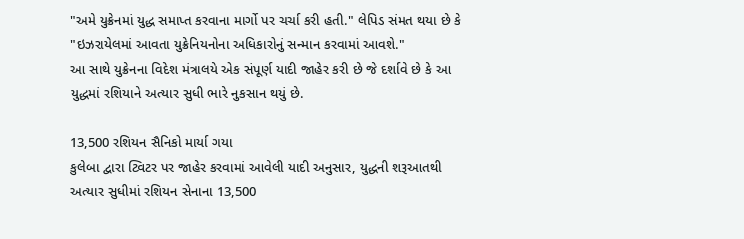"અમે યુક્રેનમાં યુદ્ધ સમાપ્ત કરવાના માર્ગો પર ચર્ચા કરી હતી." લેપિડ સંમત થયા છે કે "ઇઝરાયેલમાં આવતા યુક્રેનિયનોના અધિકારોનું સન્માન કરવામાં આવશે."
આ સાથે યુક્રેનના વિદેશ મંત્રાલયે એક સંપૂર્ણ યાદી જાહેર કરી છે જે દર્શાવે છે કે આ યુદ્ધમાં રશિયાને અત્યાર સુધી ભારે નુકસાન થયું છે.

13,500 રશિયન સૈનિકો માર્યા ગયા
કુલેબા દ્વારા ટ્વિટર પર જાહેર કરવામાં આવેલી યાદી અનુસાર, યુદ્ધની શરૂઆતથી અત્યાર સુધીમાં રશિયન સેનાના 13,500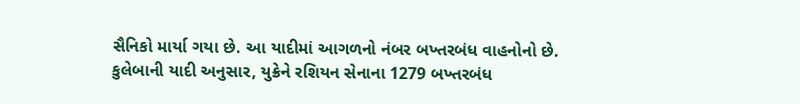સૈનિકો માર્યા ગયા છે. આ યાદીમાં આગળનો નંબર બખ્તરબંધ વાહનોનો છે. કુલેબાની યાદી અનુસાર, યુક્રેને રશિયન સેનાના 1279 બખ્તરબંધ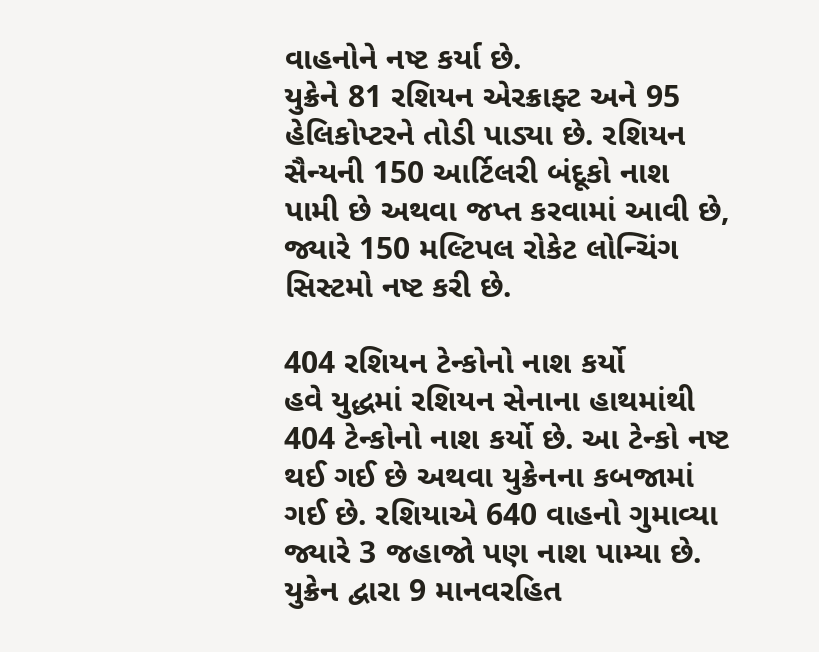વાહનોને નષ્ટ કર્યા છે.
યુક્રેને 81 રશિયન એરક્રાફ્ટ અને 95 હેલિકોપ્ટરને તોડી પાડ્યા છે. રશિયન સૈન્યની 150 આર્ટિલરી બંદૂકો નાશ પામી છે અથવા જપ્ત કરવામાં આવી છે, જ્યારે 150 મલ્ટિપલ રોકેટ લોન્ચિંગ સિસ્ટમો નષ્ટ કરી છે.

404 રશિયન ટેન્કોનો નાશ કર્યો
હવે યુદ્ધમાં રશિયન સેનાના હાથમાંથી 404 ટેન્કોનો નાશ કર્યો છે. આ ટેન્કો નષ્ટ થઈ ગઈ છે અથવા યુક્રેનના કબજામાં ગઈ છે. રશિયાએ 640 વાહનો ગુમાવ્યા જ્યારે 3 જહાજો પણ નાશ પામ્યા છે. યુક્રેન દ્વારા 9 માનવરહિત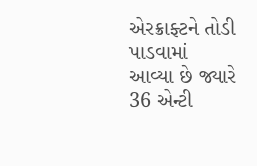એરક્રાફ્ટને તોડી પાડવામાં આવ્યા છે જ્યારે 36 એન્ટી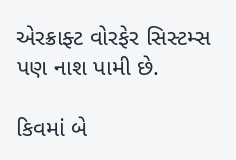એરક્રાફ્ટ વોરફેર સિસ્ટમ્સ પણ નાશ પામી છે.

કિવમાં બે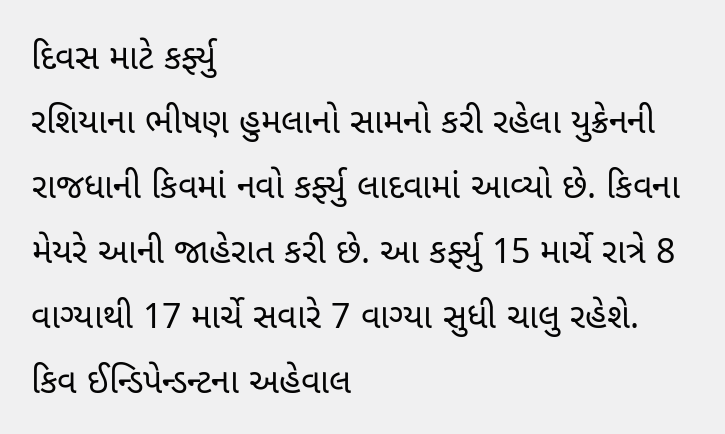દિવસ માટે કર્ફ્યુ
રશિયાના ભીષણ હુમલાનો સામનો કરી રહેલા યુક્રેનની રાજધાની કિવમાં નવો કર્ફ્યુ લાદવામાં આવ્યો છે. કિવના મેયરે આની જાહેરાત કરી છે. આ કર્ફ્યુ 15 માર્ચે રાત્રે 8 વાગ્યાથી 17 માર્ચે સવારે 7 વાગ્યા સુધી ચાલુ રહેશે.
કિવ ઈન્ડિપેન્ડન્ટના અહેવાલ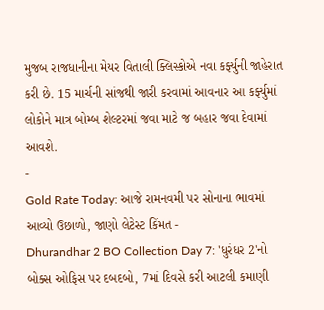મુજબ રાજધાનીના મેયર વિતાલી ક્લિસ્કોએ નવા કર્ફ્યુની જાહેરાત કરી છે. 15 માર્ચની સાંજથી જારી કરવામાં આવનાર આ કર્ફ્યુમાં લોકોને માત્ર બોમ્બ શેલ્ટરમાં જવા માટે જ બહાર જવા દેવામાં આવશે.
-
Gold Rate Today: આજે રામનવમી પર સોનાના ભાવમાં આવ્યો ઉછાળો, જાણો લેટેસ્ટ કિંમત -
Dhurandhar 2 BO Collection Day 7: 'ધુરંધર 2'નો બોક્સ ઓફિસ પર દબદબો, 7માં દિવસે કરી આટલી કમાણી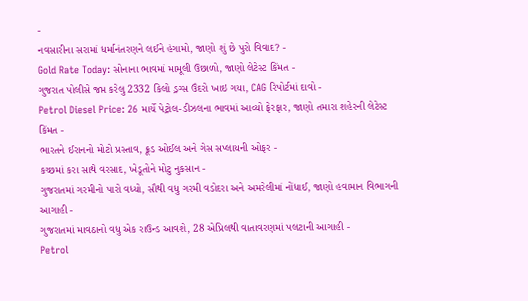-
નવસારીના સરામાં ધર્માનંતરણને લઈને હંગામો, જાણો શું છે પુરો વિવાદ? -
Gold Rate Today: સોનાના ભાવમાં મામૂલી ઉછાળો, જાણો લેટેસ્ટ કિંમત -
ગુજરાત પોલીસે જપ્ત કરેલુ 2332 કિલો ડ્રગ્સ ઉંદરો ખાઇ ગયા, CAG રિપોર્ટમાં દાવો -
Petrol Diesel Price: 26 માર્ચે પેટ્રોલ-ડીઝલના ભાવમાં આવ્યો ફેરફાર, જાણો તમારા શહેરની લેટેસ્ટ કિંમત -
ભારતને ઈરાનનો મોટો પ્રસ્તાવ, ક્રૂડ ઓઈલ અને ગેસ સપ્લાયની ઓફર -
કચ્છમાં કરા સાથે વરસાદ, ખેડૂતોને મોટુ નુકસાન -
ગુજરાતમાં ગરમીનો પારો વધ્યો, સૌથી વધુ ગરમી વડોદરા અને અમરેલીમાં નોંધાઈ, જાણો હવામાન વિભાગની આગાહી -
ગુજરાતમાં માવઠાનો વધુ એક રાઉન્ડ આવશે, 28 એપ્રિલથી વાતાવરણમાં પલટાની આગાહી -
Petrol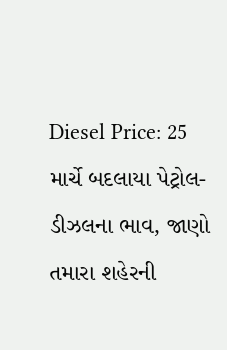Diesel Price: 25 માર્ચે બદલાયા પેટ્રોલ-ડીઝલના ભાવ, જાણો તમારા શહેરની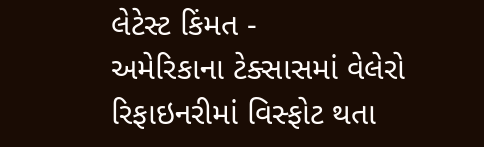લેટેસ્ટ કિંમત -
અમેરિકાના ટેક્સાસમાં વેલેરો રિફાઇનરીમાં વિસ્ફોટ થતા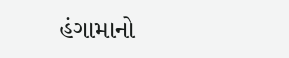હંગામાનો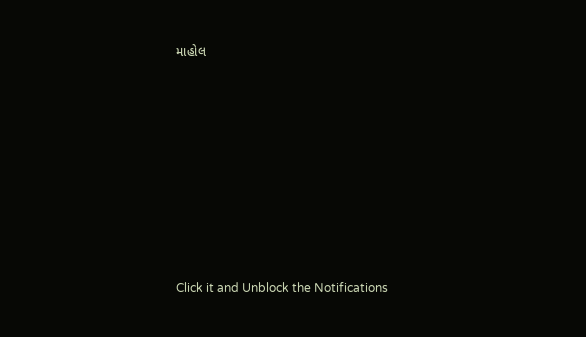માહોલ









Click it and Unblock the Notifications